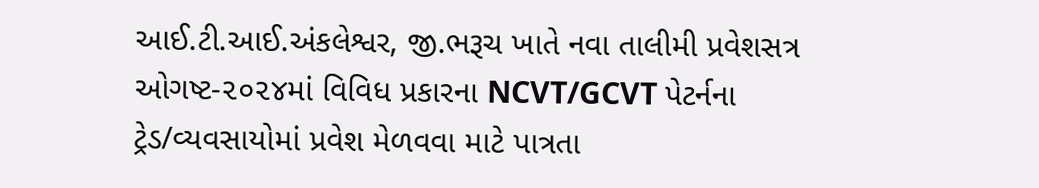આઈ.ટી.આઈ.અંકલેશ્વર, જી.ભરૂચ ખાતે નવા તાલીમી પ્રવેશસત્ર ઓગષ્ટ-૨૦૨૪માં વિવિધ પ્રકારના NCVT/GCVT પેટર્નના ટ્રેડ/વ્યવસાયોમાં પ્રવેશ મેળવવા માટે પાત્રતા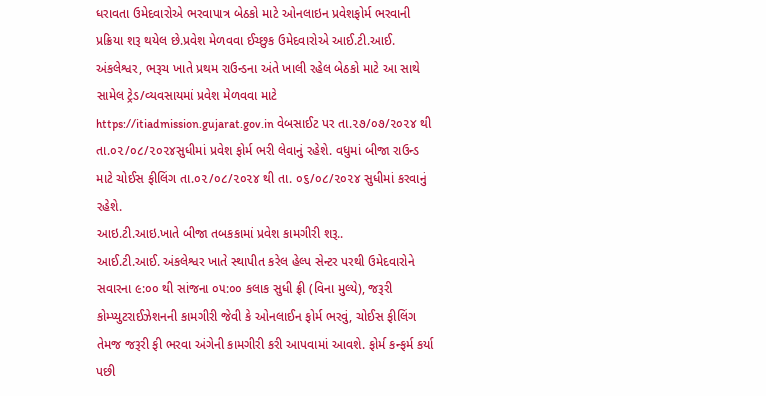ધરાવતા ઉમેદવારોએ ભરવાપાત્ર બેઠકો માટે ઓનલાઇન પ્રવેશફોર્મ ભરવાની પ્રક્રિયા શરૂ થયેલ છે.પ્રવેશ મેળવવા ઈચ્છુક ઉમેદવારોએ આઈ.ટી.આઈ. અંકલેશ્વર, ભરૂચ ખાતે પ્રથમ રાઉન્ડના અંતે ખાલી રહેલ બેઠકો માટે આ સાથે સામેલ ટ્રેડ/વ્યવસાયમાં પ્રવેશ મેળવવા માટે https://itiadmission.gujarat.gov.in વેબસાઈટ પર તા.૨૭/૦૭/૨૦૨૪ થી તા.૦૨/૦૮/૨૦૨૪સુધીમાં પ્રવેશ ફોર્મ ભરી લેવાનું રહેશે. વધુમાં બીજા રાઉન્ડ માટે ચોઈસ ફીલિંગ તા.૦૨/૦૮/૨૦૨૪ થી તા. ૦૬/૦૮/૨૦૨૪ સુધીમાં કરવાનું રહેશે.
આઇ.ટી.આઇ.ખાતે બીજા તબકકામાં પ્રવેશ કામગીરી શરૂ..
આઈ.ટી.આઈ. અંકલેશ્વર ખાતે સ્થાપીત કરેલ હેલ્પ સેન્ટર પરથી ઉમેદવારોને સવારના ૯:૦૦ થી સાંજના ૦૫:૦૦ કલાક સુધી ફ્રી (વિના મુલ્યે), જરૂરી કોમ્પ્યુટરાઈઝેશનની કામગીરી જેવી કે ઓનલાઈન ફોર્મ ભરવું, ચોઈસ ફીલિંગ તેમજ જરૂરી ફી ભરવા અંગેની કામગીરી કરી આપવામાં આવશે. ફોર્મ કન્ફર્મ કર્યા પછી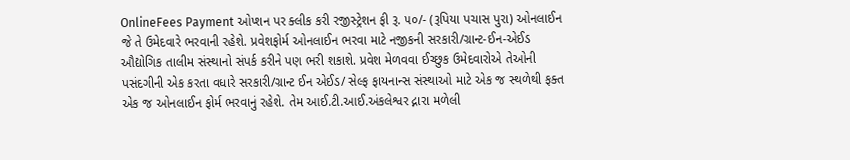OnlineFees Payment ઓપ્શન પર ક્લીક કરી રજીસ્ટ્રેશન ફી રૂ. ૫૦/- (રૂપિયા પચાસ પુરા) ઓનલાઈન જે તે ઉમેદવારે ભરવાની રહેશે. પ્રવેશફોર્મ ઓનલાઈન ભરવા માટે નજીકની સરકારી/ગ્રાન્ટ-ઈન-એઈડ ઔદ્યોગિક તાલીમ સંસ્થાનો સંપર્ક કરીને પણ ભરી શકાશે. પ્રવેશ મેળવવા ઈચ્છુક ઉમેદવારોએ તેઓની પસંદગીની એક કરતા વધારે સરકારી/ગ્રાન્ટ ઈન એઈડ/ સેલ્ફ ફાયનાન્સ સંસ્થાઓ માટે એક જ સ્થળેથી ફક્ત એક જ ઓનલાઈન ફોર્મ ભરવાનું રહેશે. તેમ આઈ.ટી.આઈ.અંકલેશ્વર દ્નારા મળેલી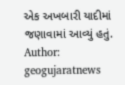એક અખબારી યાદીમાં જણાવામાં આવ્યું હતું.
Author: geogujaratnews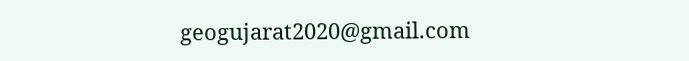geogujarat2020@gmail.com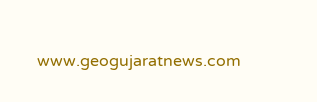www.geogujaratnews.com